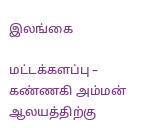இலங்கை

மட்டக்களப்பு – கண்ணகி அம்மன் ஆலயத்திற்கு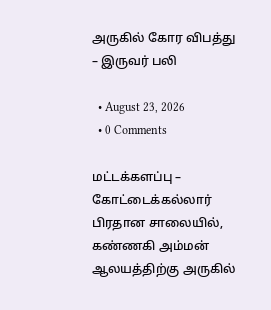அருகில் கோர விபத்து – இருவர் பலி

  • August 23, 2026
  • 0 Comments

மட்டக்களப்பு – கோட்டைக்கல்லார் பிரதான சாலையில், கண்ணகி அம்மன் ஆலயத்திற்கு அருகில்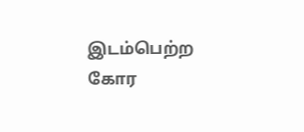இடம்பெற்ற கோர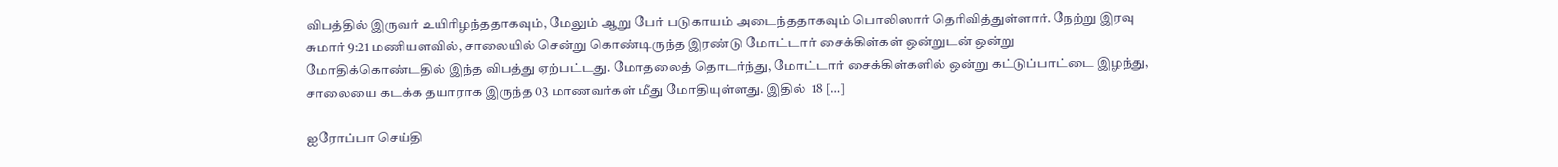விபத்தில் இருவர் உயிரிழந்ததாகவும், மேலும் ஆறு பேர் படுகாயம் அடைந்ததாகவும் பொலிஸார் தெரிவித்துள்ளார். நேற்று இரவு சுமார் 9:21 மணியளவில், சாலையில் சென்று கொண்டிருந்த இரண்டு மோட்டார் சைக்கிள்கள் ஒன்றுடன் ஒன்று மோதிக்கொண்டதில் இந்த விபத்து ஏற்பட்டது. மோதலைத் தொடர்ந்து, மோட்டார் சைக்கிள்களில் ஒன்று கட்டுப்பாட்டை இழந்து, சாலையை கடக்க தயாராக இருந்த 03 மாணவர்கள் மீது மோதியுள்ளது. இதில்  18 […]

ஐரோப்பா செய்தி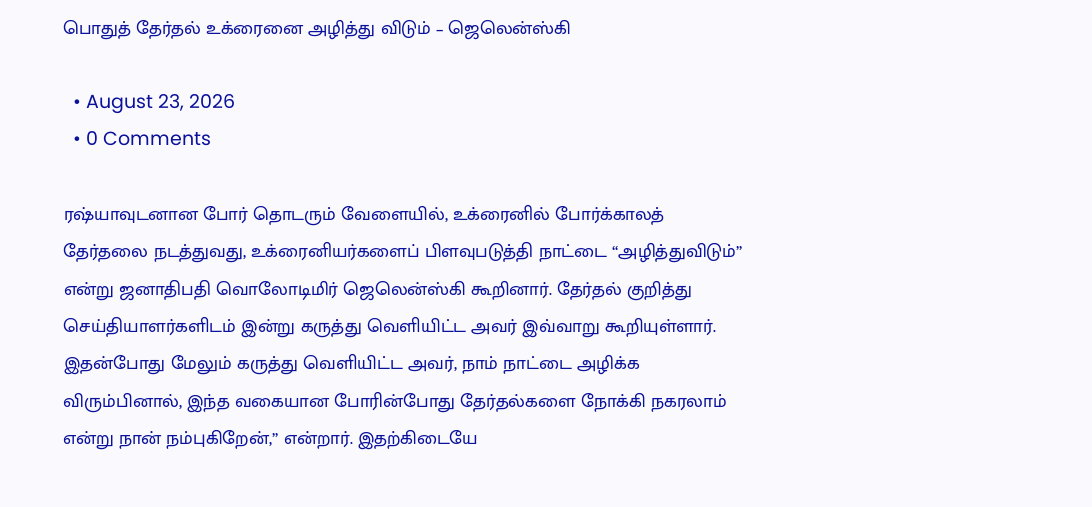பொதுத் தேர்தல் உக்ரைனை அழித்து விடும் – ஜெலென்ஸ்கி

  • August 23, 2026
  • 0 Comments

ரஷ்யாவுடனான போர் தொடரும் வேளையில், உக்ரைனில் போர்க்காலத் தேர்தலை நடத்துவது, உக்ரைனியர்களைப் பிளவுபடுத்தி நாட்டை “அழித்துவிடும்” என்று ஜனாதிபதி வொலோடிமிர் ஜெலென்ஸ்கி கூறினார். தேர்தல் குறித்து செய்தியாளர்களிடம் இன்று கருத்து வெளியிட்ட அவர் இவ்வாறு கூறியுள்ளார். இதன்போது மேலும் கருத்து வெளியிட்ட அவர், நாம் நாட்டை அழிக்க விரும்பினால், இந்த வகையான போரின்போது தேர்தல்களை நோக்கி நகரலாம் என்று நான் நம்புகிறேன்,” என்றார். இதற்கிடையே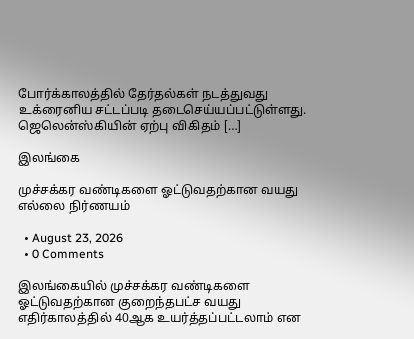போர்க்காலத்தில் தேர்தல்கள் நடத்துவது உக்ரைனிய சட்டப்படி தடைசெய்யப்பட்டுள்ளது. ஜெலென்ஸ்கியின் ஏற்பு விகிதம் […]

இலங்கை

முச்சக்கர வண்டிகளை ஓட்டுவதற்கான வயது எல்லை நிர்ணயம்

  • August 23, 2026
  • 0 Comments

இலங்கையில் முச்சக்கர வண்டிகளை ஓட்டுவதற்கான குறைந்தபட்ச வயது எதிர்காலத்தில் 40ஆக உயர்த்தப்பட்டலாம் என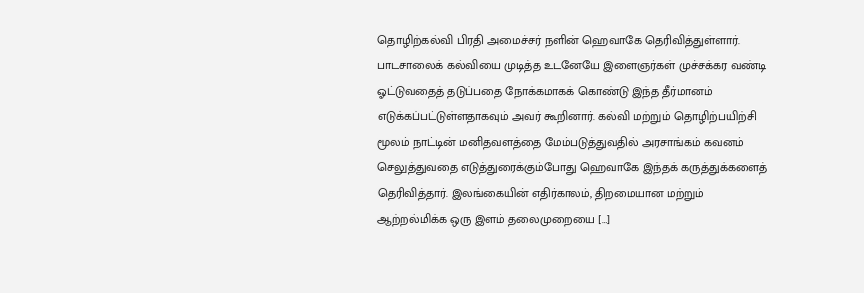தொழிற்கல்வி பிரதி அமைச்சர் நளின் ஹெவாகே தெரிவித்துள்ளார். பாடசாலைக் கல்வியை முடித்த உடனேயே இளைஞர்கள் முச்சக்கர வண்டி ஓட்டுவதைத் தடுப்பதை நோக்கமாகக் கொண்டு இந்த தீர்மானம் எடுக்கப்பட்டுள்ளதாகவும் அவர் கூறினார். கல்வி மற்றும் தொழிற்பயிற்சி மூலம் நாட்டின் மனிதவளத்தை மேம்படுத்துவதில் அரசாங்கம் கவனம் செலுத்துவதை எடுத்துரைக்கும்போது ஹெவாகே இந்தக் கருத்துக்களைத் தெரிவித்தார். இலங்கையின் எதிர்காலம், திறமையான மற்றும் ஆற்றல்மிக்க ஒரு இளம் தலைமுறையை […]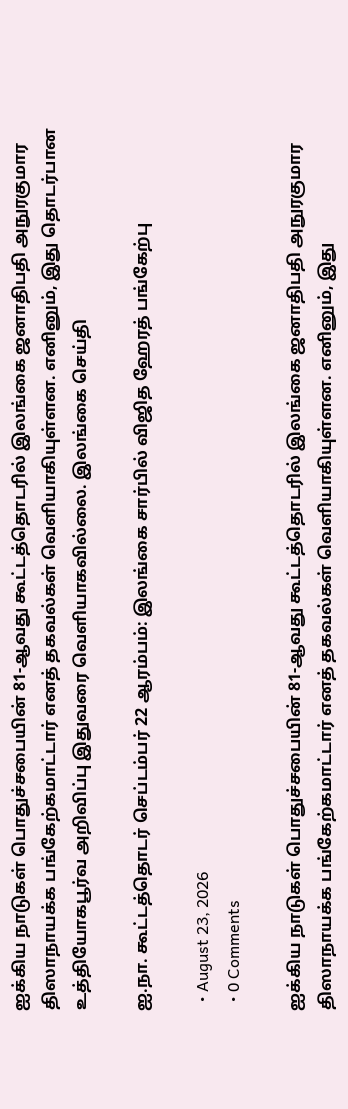ஐக்கிய நாடுகள் பொதுச்சபையின் 81-ஆவது கூட்டத்தொடரில் இலங்கை ஜனாதிபதி அநுரகுமார திஸாநாயக்க பங்கேற்கமாட்டார் எனத் தகவல்கள் வெளியாகியுள்ளன. எனினும், இது தொடர்பான உத்தியோகபூர்வ அறிவிப்பு இதுவரை வெளியாகவில்லை. இலங்கை செய்தி

ஐ.நா. கூட்டத்தொடர் செப்டம்பர் 22 ஆரம்பம்: இலங்கை சார்பில் விஜித ஹேரத் பங்கேற்பு

  • August 23, 2026
  • 0 Comments

ஐக்கிய நாடுகள் பொதுச்சபையின் 81-ஆவது கூட்டத்தொடரில் இலங்கை ஜனாதிபதி அநுரகுமார திஸாநாயக்க பங்கேற்கமாட்டார் எனத் தகவல்கள் வெளியாகியுள்ளன. எனினும், இது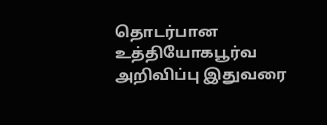தொடர்பான உத்தியோகபூர்வ அறிவிப்பு இதுவரை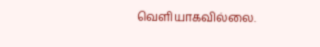வெளியாகவில்லை.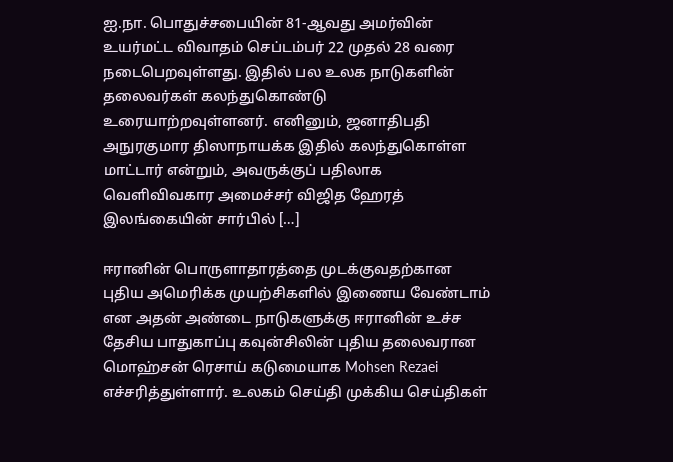ஐ.நா. பொதுச்சபையின் 81-ஆவது அமர்வின் உயர்மட்ட விவாதம் செப்டம்பர் 22 முதல் 28 வரை நடைபெறவுள்ளது. இதில் பல உலக நாடுகளின் தலைவர்கள் கலந்துகொண்டு உரையாற்றவுள்ளனர். எனினும், ஜனாதிபதி அநுரகுமார திஸாநாயக்க இதில் கலந்துகொள்ள மாட்டார் என்றும், அவருக்குப் பதிலாக வெளிவிவகார அமைச்சர் விஜித ஹேரத் இலங்கையின் சார்பில் […]

ஈரானின் பொருளாதாரத்தை முடக்குவதற்கான புதிய அமெரிக்க முயற்சிகளில் இணைய வேண்டாம் என அதன் அண்டை நாடுகளுக்கு ஈரானின் உச்ச தேசிய பாதுகாப்பு கவுன்சிலின் புதிய தலைவரான மொஹ்சன் ரெசாய் கடுமையாக Mohsen Rezaei எச்சரித்துள்ளார். உலகம் செய்தி முக்கிய செய்திகள்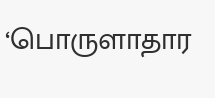‘பொருளாதார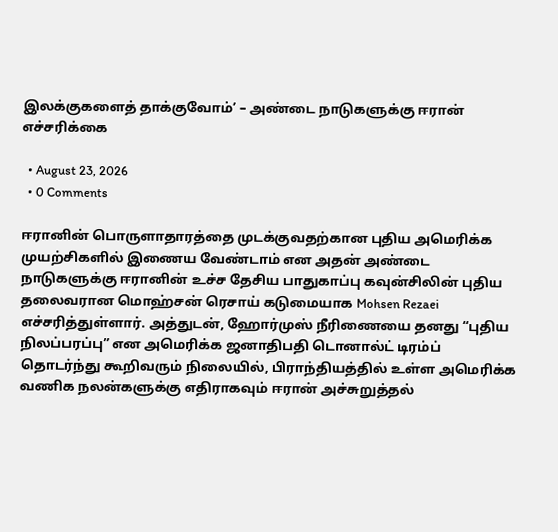இலக்குகளைத் தாக்குவோம்’ – அண்டை நாடுகளுக்கு ஈரான் எச்சரிக்கை

  • August 23, 2026
  • 0 Comments

ஈரானின் பொருளாதாரத்தை முடக்குவதற்கான புதிய அமெரிக்க முயற்சிகளில் இணைய வேண்டாம் என அதன் அண்டை நாடுகளுக்கு ஈரானின் உச்ச தேசிய பாதுகாப்பு கவுன்சிலின் புதிய தலைவரான மொஹ்சன் ரெசாய் கடுமையாக Mohsen Rezaei எச்சரித்துள்ளார். அத்துடன், ஹோர்முஸ் நீரிணையை தனது “புதிய நிலப்பரப்பு” என அமெரிக்க ஜனாதிபதி டொனால்ட் டிரம்ப் தொடர்ந்து கூறிவரும் நிலையில், பிராந்தியத்தில் உள்ள அமெரிக்க வணிக நலன்களுக்கு எதிராகவும் ஈரான் அச்சுறுத்தல்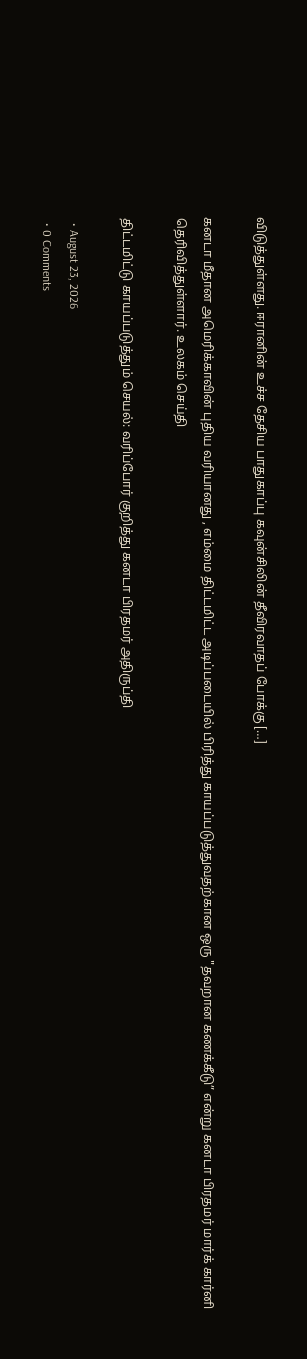விடுத்துள்ளது. ஈரானின் உச்ச தேசிய பாதுகாப்பு கவுன்சிலின் தீவிரவாதப் போக்கு […]

கனடா மீதான அமெரிக்காவின் புதிய வரியானது , எம்மை திட்டமிட்ட அடிப்படையில் பிரித்து காயப்படுத்துவதற்கான ஒரு "தவறான கணக்கீடு” என்று கனடா பிரதமர் மார்க் கார்னி தெரிவித்துள்ளார். உலகம் செய்தி

திட்டமிட்டு காயப்படுத்தும் செயல்: வரிப்போர் குறித்து கனடா பிரதமர் அதிருப்தி

  • August 23, 2026
  • 0 Comments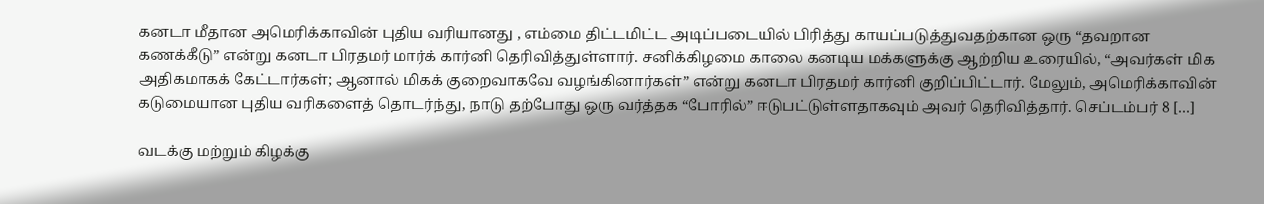கனடா மீதான அமெரிக்காவின் புதிய வரியானது , எம்மை திட்டமிட்ட அடிப்படையில் பிரித்து காயப்படுத்துவதற்கான ஒரு “தவறான கணக்கீடு” என்று கனடா பிரதமர் மார்க் கார்னி தெரிவித்துள்ளார். சனிக்கிழமை காலை கனடிய மக்களுக்கு ஆற்றிய உரையில், “அவர்கள் மிக அதிகமாகக் கேட்டார்கள்; ஆனால் மிகக் குறைவாகவே வழங்கினார்கள்” என்று கனடா பிரதமர் கார்னி குறிப்பிட்டார். மேலும், அமெரிக்காவின் கடுமையான புதிய வரிகளைத் தொடர்ந்து, நாடு தற்போது ஒரு வர்த்தக “போரில்” ஈடுபட்டுள்ளதாகவும் அவர் தெரிவித்தார். செப்டம்பர் 8 […]

வடக்கு மற்றும் கிழக்கு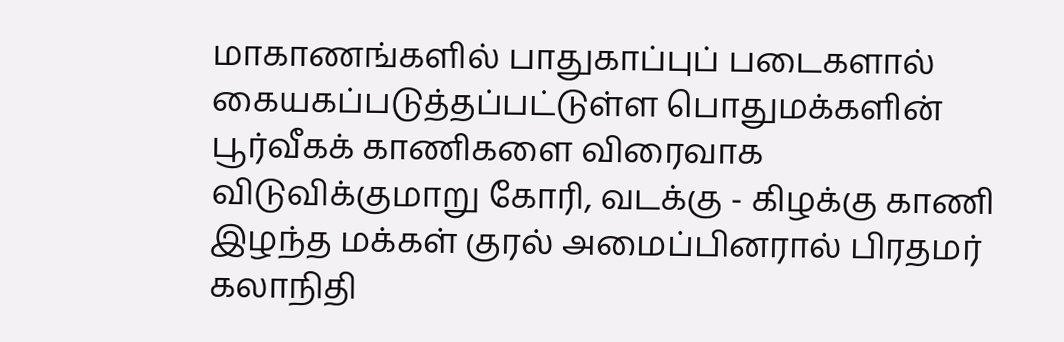மாகாணங்களில் பாதுகாப்புப் படைகளால் கையகப்படுத்தப்பட்டுள்ள பொதுமக்களின் பூர்வீகக் காணிகளை விரைவாக விடுவிக்குமாறு கோரி, வடக்கு - கிழக்கு காணி இழந்த மக்கள் குரல் அமைப்பினரால் பிரதமர் கலாநிதி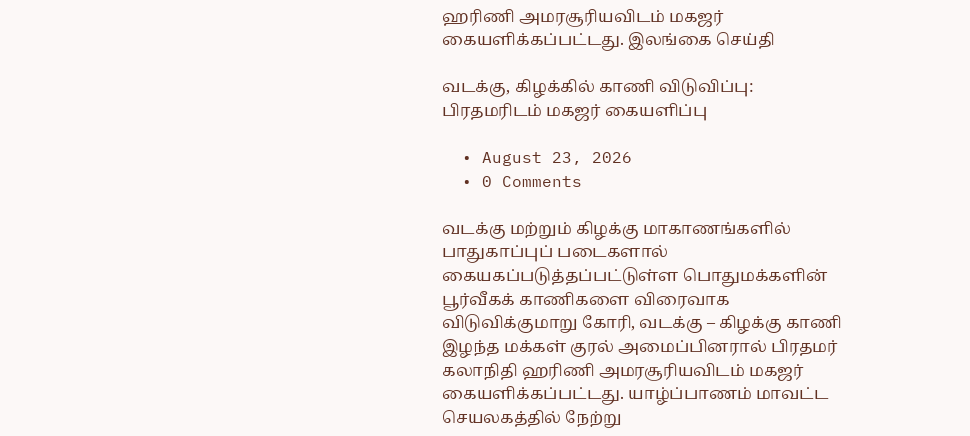ஹரிணி அமரசூரியவிடம் மகஜர் கையளிக்கப்பட்டது. இலங்கை செய்தி

வடக்கு, கிழக்கில் காணி விடுவிப்பு: பிரதமரிடம் மகஜர் கையளிப்பு

  • August 23, 2026
  • 0 Comments

வடக்கு மற்றும் கிழக்கு மாகாணங்களில் பாதுகாப்புப் படைகளால் கையகப்படுத்தப்பட்டுள்ள பொதுமக்களின் பூர்வீகக் காணிகளை விரைவாக விடுவிக்குமாறு கோரி, வடக்கு – கிழக்கு காணி இழந்த மக்கள் குரல் அமைப்பினரால் பிரதமர் கலாநிதி ஹரிணி அமரசூரியவிடம் மகஜர் கையளிக்கப்பட்டது. யாழ்ப்பாணம் மாவட்ட செயலகத்தில் நேற்று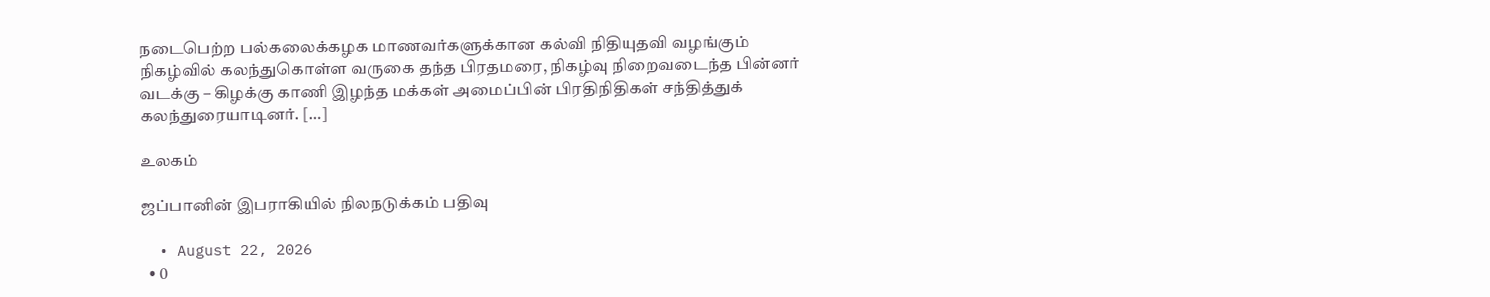நடைபெற்ற பல்கலைக்கழக மாணவர்களுக்கான கல்வி நிதியுதவி வழங்கும் நிகழ்வில் கலந்துகொள்ள வருகை தந்த பிரதமரை, நிகழ்வு நிறைவடைந்த பின்னர் வடக்கு – கிழக்கு காணி இழந்த மக்கள் அமைப்பின் பிரதிநிதிகள் சந்தித்துக் கலந்துரையாடினர். […]

உலகம்

ஜப்பானின் இபராகியில் நிலநடுக்கம் பதிவு

  • August 22, 2026
  • 0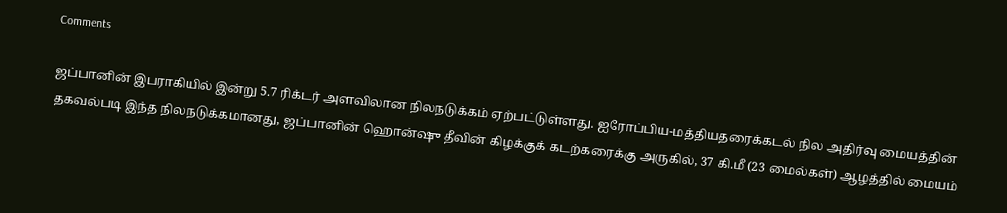Comments

ஜப்பானின் இபராகியில் இன்று 5.7 ரிக்டர் அளவிலான நிலநடுக்கம் ஏற்பட்டுள்ளது. ஐரோப்பிய-மத்தியதரைக்கடல் நில அதிர்வு மையத்தின் தகவல்படி இந்த நிலநடுக்கமானது, ஜப்பானின் ஹொன்ஷு தீவின் கிழக்குக் கடற்கரைக்கு அருகில், 37 கி.மீ (23 மைல்கள்) ஆழத்தில் மையம்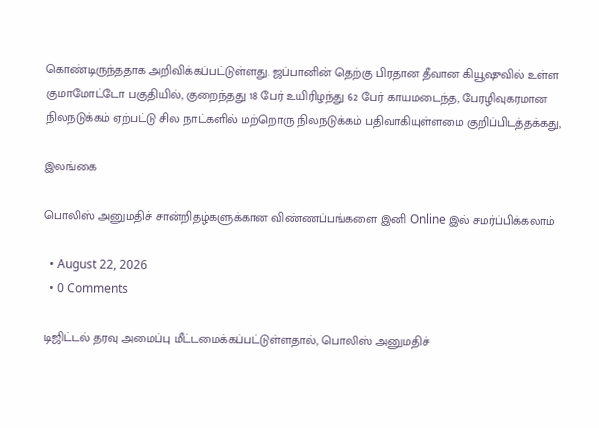கொண்டிருந்ததாக அறிவிக்கப்பட்டுள்ளது. ஜப்பானின் தெற்கு பிரதான தீவான கியூஷுவில் உள்ள குமாமோட்டோ பகுதியில், குறைந்தது 18 பேர் உயிரிழந்து 62 பேர் காயமடைந்த, பேரழிவுகரமான நிலநடுக்கம் ஏற்பட்டு சில நாட்களில் மற்றொரு நிலநடுக்கம் பதிவாகியுள்ளமை குறிப்பிடத்தக்கது,

இலங்கை

பொலிஸ் அனுமதிச் சான்றிதழ்களுக்கான விண்ணப்பங்களை இனி Online இல் சமர்ப்பிக்கலாம்

  • August 22, 2026
  • 0 Comments

டிஜிட்டல் தரவு அமைப்பு மீட்டமைக்கப்பட்டுள்ளதால், பொலிஸ் அனுமதிச்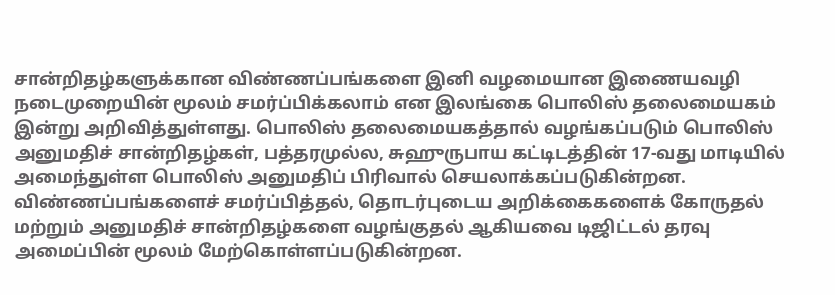சான்றிதழ்களுக்கான விண்ணப்பங்களை இனி வழமையான இணையவழி நடைமுறையின் மூலம் சமர்ப்பிக்கலாம் என இலங்கை பொலிஸ் தலைமையகம் இன்று அறிவித்துள்ளது. பொலிஸ் தலைமையகத்தால் வழங்கப்படும் பொலிஸ் அனுமதிச் சான்றிதழ்கள், பத்தரமுல்ல, சுஹுருபாய கட்டிடத்தின் 17-வது மாடியில் அமைந்துள்ள பொலிஸ் அனுமதிப் பிரிவால் செயலாக்கப்படுகின்றன. விண்ணப்பங்களைச் சமர்ப்பித்தல், தொடர்புடைய அறிக்கைகளைக் கோருதல் மற்றும் அனுமதிச் சான்றிதழ்களை வழங்குதல் ஆகியவை டிஜிட்டல் தரவு அமைப்பின் மூலம் மேற்கொள்ளப்படுகின்றன.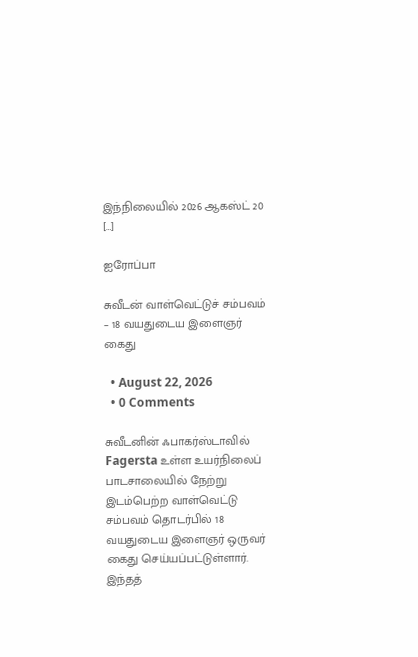இந்நிலையில் 2026 ஆகஸ்ட் 20 […]

ஐரோப்பா

சுவீடன் வாள்வெட்டுச் சம்பவம் – 18 வயதுடைய இளைஞர் கைது

  • August 22, 2026
  • 0 Comments

சுவீடனின் ஃபாகர்ஸ்டாவில் Fagersta உள்ள உயர்நிலைப் பாடசாலையில் நேற்று இடம்பெற்ற வாள்வெட்டு சம்பவம் தொடர்பில் 18 வயதுடைய இளைஞர் ஒருவர் கைது செய்யப்பட்டுள்ளார். இந்தத்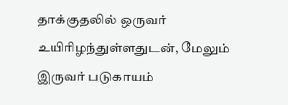தாக்குதலில் ஒருவர் உயிரிழந்துள்ளதுடன், மேலும் இருவர் படுகாயம்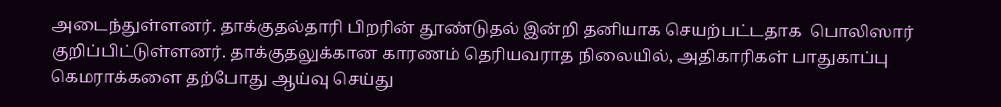அடைந்துள்ளனர். தாக்குதல்தாரி பிறரின் தூண்டுதல் இன்றி தனியாக செயற்பட்டதாக  பொலிஸார் குறிப்பிட்டுள்ளனர். தாக்குதலுக்கான காரணம் தெரியவராத நிலையில், அதிகாரிகள் பாதுகாப்பு கெமராக்களை தற்போது ஆய்வு செய்து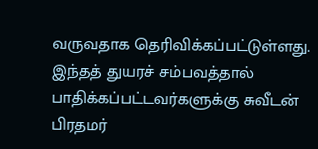வருவதாக தெரிவிக்கப்பட்டுள்ளது. இந்தத் துயரச் சம்பவத்தால் பாதிக்கப்பட்டவர்களுக்கு சுவீடன் பிரதமர்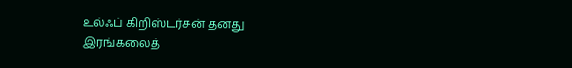உல்ஃப் கிறிஸ்டர்சன் தனது இரங்கலைத்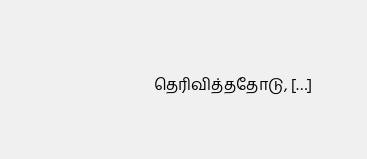தெரிவித்ததோடு, […]